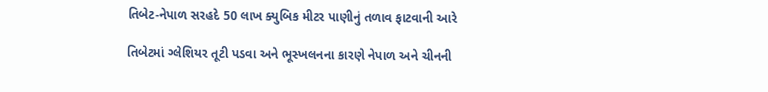તિબેટ-નેપાળ સરહદે 50 લાખ ક્યુબિક મીટર પાણીનું તળાવ ફાટવાની આરે

તિબેટમાં ગ્લેશિયર તૂટી પડવા અને ભૂસ્ખલનના કારણે નેપાળ અને ચીનની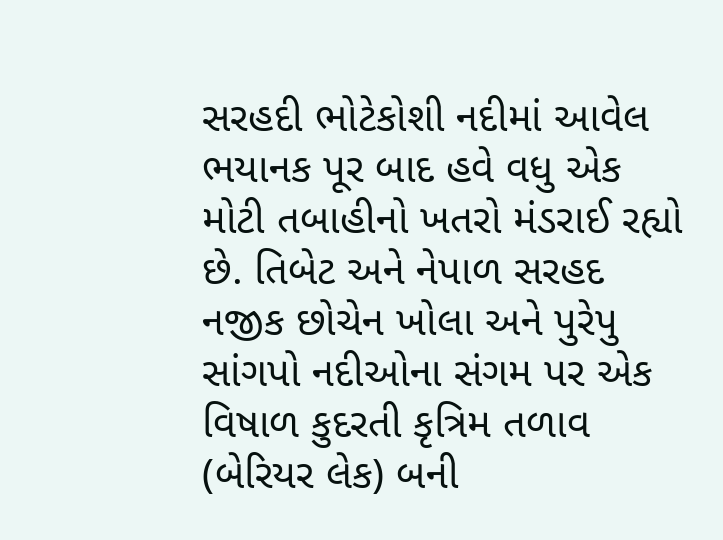સરહદી ભોટેકોશી નદીમાં આવેલ ભયાનક પૂર બાદ હવે વધુ એક મોટી તબાહીનો ખતરો મંડરાઈ રહ્યો છે. તિબેટ અને નેપાળ સરહદ નજીક છોચેન ખોલા અને પુરેપુ સાંગપો નદીઓના સંગમ પર એક વિષાળ કુદરતી કૃત્રિમ તળાવ (બેરિયર લેક) બની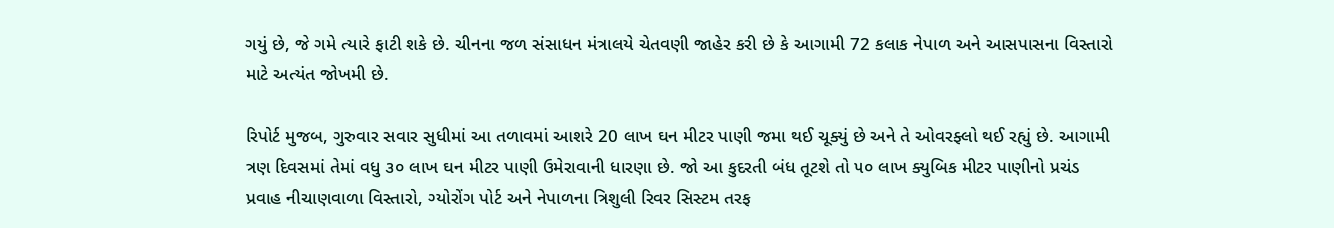ગયું છે, જે ગમે ત્યારે ફાટી શકે છે. ચીનના જળ સંસાધન મંત્રાલયે ચેતવણી જાહેર કરી છે કે આગામી 72 કલાક નેપાળ અને આસપાસના વિસ્તારો માટે અત્યંત જોખમી છે.

રિપોર્ટ મુજબ, ગુરુવાર સવાર સુધીમાં આ તળાવમાં આશરે 20 લાખ ઘન મીટર પાણી જમા થઈ ચૂક્યું છે અને તે ઓવરફ્લો થઈ રહ્યું છે. આગામી ત્રણ દિવસમાં તેમાં વધુ ૩૦ લાખ ઘન મીટર પાણી ઉમેરાવાની ધારણા છે. જો આ કુદરતી બંધ તૂટશે તો ૫૦ લાખ ક્યુબિક મીટર પાણીનો પ્રચંડ પ્રવાહ નીચાણવાળા વિસ્તારો, ગ્યોરોંગ પોર્ટ અને નેપાળના ત્રિશુલી રિવર સિસ્ટમ તરફ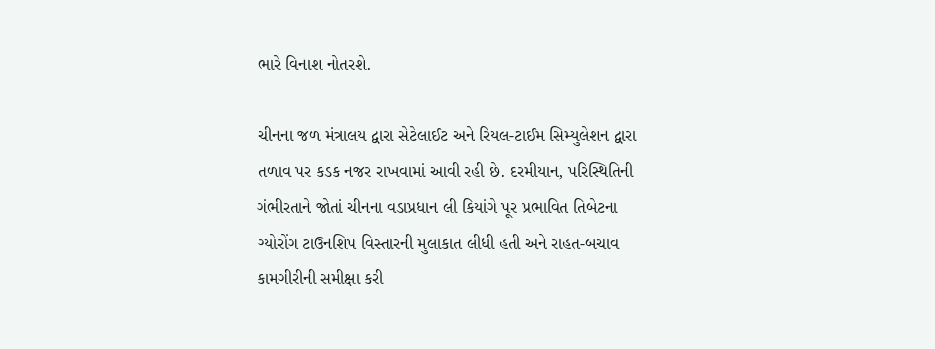ભારે વિનાશ નોતરશે.

ચીનના જળ મંત્રાલય દ્વારા સેટેલાઈટ અને રિયલ-ટાઈમ સિમ્યુલેશન દ્વારા તળાવ પર કડક નજર રાખવામાં આવી રહી છે. દરમીયાન, પરિસ્થિતિની ગંભીરતાને જોતાં ચીનના વડાપ્રધાન લી કિયાંગે પૂર પ્રભાવિત તિબેટના ગ્યોરોંગ ટાઉનશિપ વિસ્તારની મુલાકાત લીધી હતી અને રાહત-બચાવ કામગીરીની સમીક્ષા કરી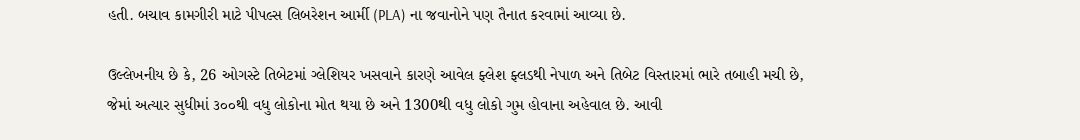હતી. બચાવ કામગીરી માટે પીપલ્સ લિબરેશન આર્મી (PLA) ના જવાનોને પણ તૈનાત કરવામાં આવ્યા છે.

ઉલ્લેખનીય છે કે, 26 ઓગસ્ટે તિબેટમાં ગ્લેશિયર ખસવાને કારણે આવેલ ફ્લેશ ફ્લડથી નેપાળ અને તિબેટ વિસ્તારમાં ભારે તબાહી મચી છે, જેમાં અત્યાર સુધીમાં ૩૦૦થી વધુ લોકોના મોત થયા છે અને 1300થી વધુ લોકો ગુમ હોવાના અહેવાલ છે. આવી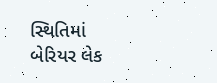સ્થિતિમાં બેરિયર લેક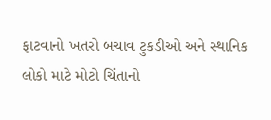ફાટવાનો ખતરો બચાવ ટુકડીઓ અને સ્થાનિક લોકો માટે મોટો ચિંતાનો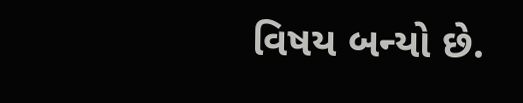વિષય બન્યો છે.